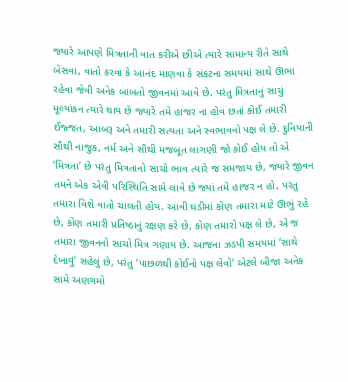જ્યારે આપણે મિત્રતાની વાત કરીએ છીએ ત્યારે સામાન્ય રીતે સાથે બેસવા, વાતો કરવા કે આનંદ માણવા કે સંકટના સમયમાં સાથે ઊભા રહેવા જેવી અનેક બાબતો જીવનમાં આવે છે. પરંતુ મિત્રતાનું સાચું મૂલ્યાંકન ત્યારે થાય છે જ્યારે તમે હાજર ના હોવ છતાં કોઈ તમારી ઈજ્જત, આબરૂ અને તમારી સત્યતા અને સ્વભાવનો પક્ષ લે છે. દુનિયાની સૌથી નાજુક, નર્મ અને સૌથી મજબૂત લાગણી જો કોઈ હોય તો એ ‘મિત્રતા’ છે પરંતુ મિત્રતાનો સાચો ભાવ ત્યારે જ સમજાય છે, જ્યારે જીવન તમને એક એવી પરિસ્થિતિ સામે લાવે છે જ્યાં તમે હાજર ન હો, પરંતુ તમારા વિશે વાતો ચાલતી હોય. આવી ઘડીમાં કોણ તમારા માટે ઊભું રહે છે, કોણ તમારી પ્રતિષ્ઠાનું રક્ષણ કરે છે, કોણ તમારો પક્ષ લે છે, એ જ તમારા જીવનનો સાચો મિત્ર ગણાય છે. આજના ઝડપી સમયમાં ‘સાથે દેખાવું’ સહેલું છે, પરંતુ ‘પાછળથી કોઈનો પક્ષ લેવો’ એટલે બીજા અનેક સામે અણગમો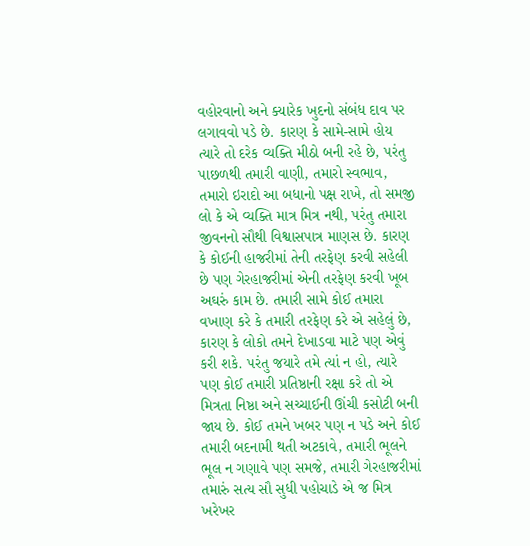વહોરવાનો અને ક્યારેક ખુદનો સંબંધ દાવ પર લગાવવો પડે છે. કારણ કે સામે-સામે હોય ત્યારે તો દરેક વ્યક્તિ મીઠો બની રહે છે, પરંતુ પાછળથી તમારી વાણી, તમારો સ્વભાવ, તમારો ઇરાદો આ બધાનો પક્ષ રાખે, તો સમજી લો કે એ વ્યક્તિ માત્ર મિત્ર નથી, પરંતુ તમારા જીવનનો સૌથી વિશ્વાસપાત્ર માણસ છે. કારણ કે કોઈની હાજરીમાં તેની તરફેણ કરવી સહેલી છે પણ ગેરહાજરીમાં એની તરફેણ કરવી ખૂબ અઘરું કામ છે. તમારી સામે કોઈ તમારા વખાણ કરે કે તમારી તરફેણ કરે એ સહેલું છે, કારણ કે લોકો તમને દેખાડવા માટે પણ એવું કરી શકે. પરંતુ જયારે તમે ત્યાં ન હો, ત્યારે પણ કોઈ તમારી પ્રતિષ્ઠાની રક્ષા કરે તો એ મિત્રતા નિષ્ઠા અને સચ્ચાઈની ઊંચી કસોટી બની જાય છે. કોઈ તમને ખબર પણ ન પડે અને કોઈ તમારી બદનામી થતી અટકાવે, તમારી ભૂલને ભૂલ ન ગણાવે પણ સમજે, તમારી ગેરહાજરીમાં તમારું સત્ય સૌ સુધી પહોચાડે એ જ મિત્ર ખરેખર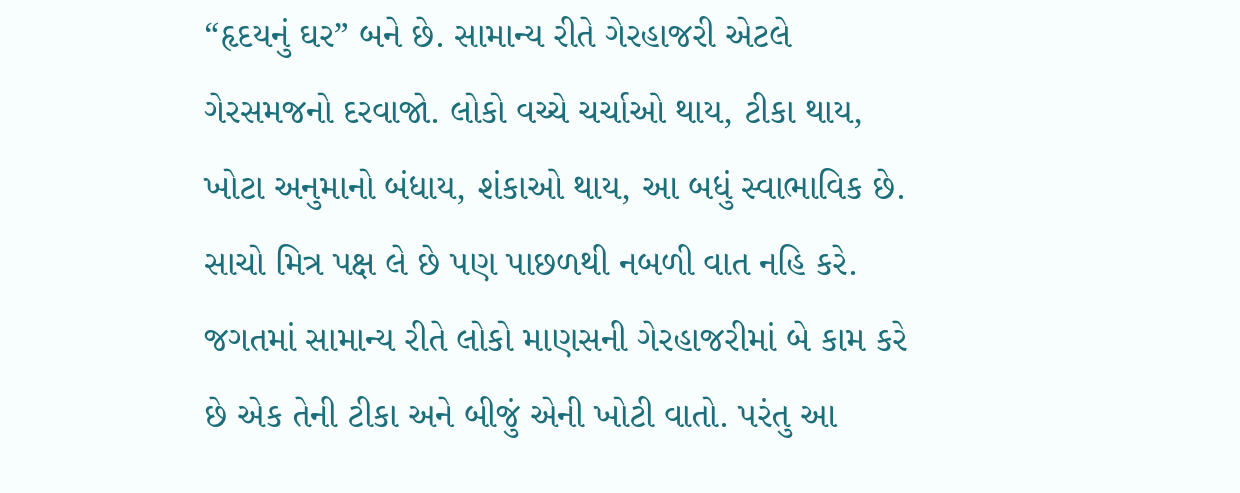“હૃદયનું ઘર” બને છે. સામાન્ય રીતે ગેરહાજરી એટલે ગેરસમજનો દરવાજો. લોકો વચ્ચે ચર્ચાઓ થાય, ટીકા થાય, ખોટા અનુમાનો બંધાય, શંકાઓ થાય, આ બધું સ્વાભાવિક છે. સાચો મિત્ર પક્ષ લે છે પણ પાછળથી નબળી વાત નહિ કરે. જગતમાં સામાન્ય રીતે લોકો માણસની ગેરહાજરીમાં બે કામ કરે છે એક તેની ટીકા અને બીજું એની ખોટી વાતો. પરંતુ આ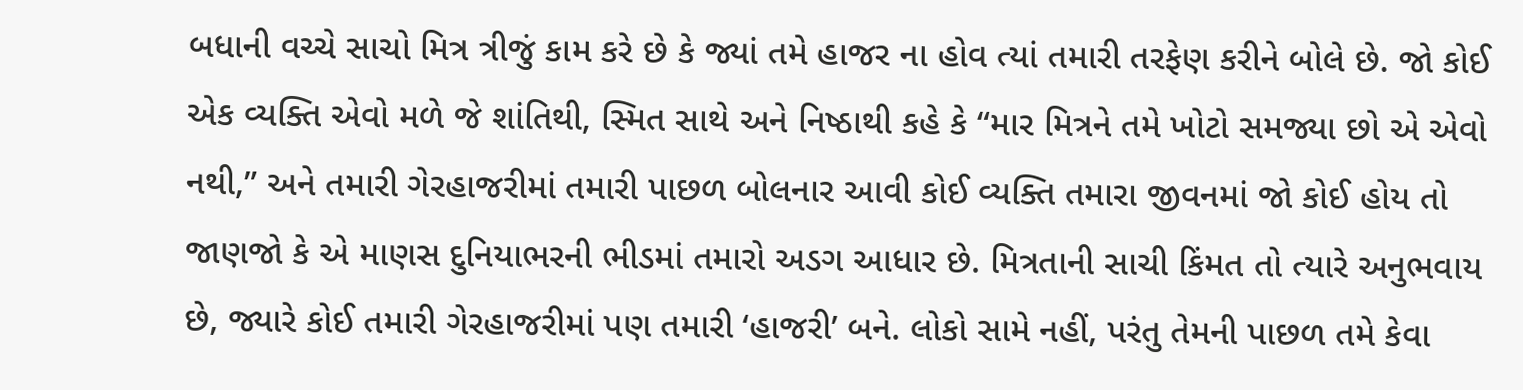બધાની વચ્ચે સાચો મિત્ર ત્રીજું કામ કરે છે કે જ્યાં તમે હાજર ના હોવ ત્યાં તમારી તરફેણ કરીને બોલે છે. જો કોઈ એક વ્યક્તિ એવો મળે જે શાંતિથી, સ્મિત સાથે અને નિષ્ઠાથી કહે કે “માર મિત્રને તમે ખોટો સમજ્યા છો એ એવો નથી,” અને તમારી ગેરહાજરીમાં તમારી પાછળ બોલનાર આવી કોઈ વ્યક્તિ તમારા જીવનમાં જો કોઈ હોય તો જાણજો કે એ માણસ દુનિયાભરની ભીડમાં તમારો અડગ આધાર છે. મિત્રતાની સાચી કિંમત તો ત્યારે અનુભવાય છે, જ્યારે કોઈ તમારી ગેરહાજરીમાં પણ તમારી ‘હાજરી’ બને. લોકો સામે નહીં, પરંતુ તેમની પાછળ તમે કેવા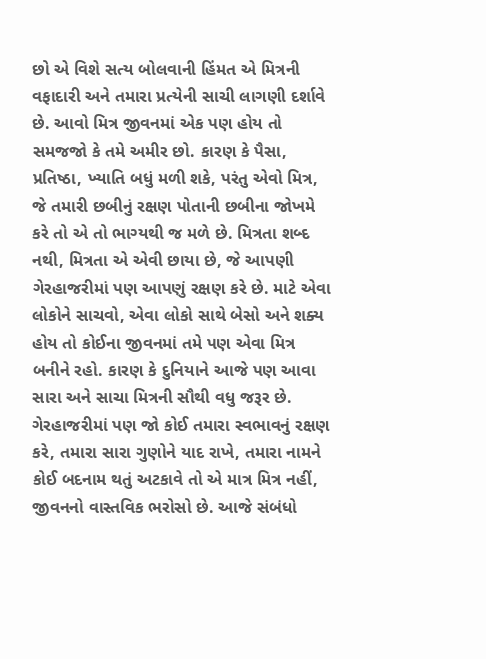છો એ વિશે સત્ય બોલવાની હિંમત એ મિત્રની વફાદારી અને તમારા પ્રત્યેની સાચી લાગણી દર્શાવે છે. આવો મિત્ર જીવનમાં એક પણ હોય તો સમજજો કે તમે અમીર છો. કારણ કે પૈસા, પ્રતિષ્ઠા, ખ્યાતિ બધું મળી શકે, પરંતુ એવો મિત્ર, જે તમારી છબીનું રક્ષણ પોતાની છબીના જોખમે કરે તો એ તો ભાગ્યથી જ મળે છે. મિત્રતા શબ્દ નથી, મિત્રતા એ એવી છાયા છે, જે આપણી ગેરહાજરીમાં પણ આપણું રક્ષણ કરે છે. માટે એવા લોકોને સાચવો, એવા લોકો સાથે બેસો અને શક્ય હોય તો કોઈના જીવનમાં તમે પણ એવા મિત્ર બનીને રહો. કારણ કે દુનિયાને આજે પણ આવા સારા અને સાચા મિત્રની સૌથી વધુ જરૂર છે. ગેરહાજરીમાં પણ જો કોઈ તમારા સ્વભાવનું રક્ષણ કરે, તમારા સારા ગુણોને યાદ રાખે, તમારા નામને કોઈ બદનામ થતું અટકાવે તો એ માત્ર મિત્ર નહીં, જીવનનો વાસ્તવિક ભરોસો છે. આજે સંબંધો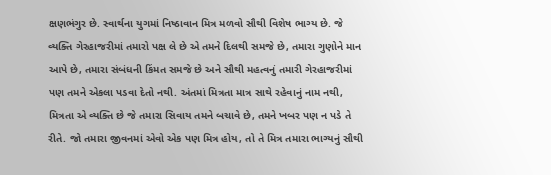ક્ષણભંગુર છે. સ્વાર્થના યુગમાં નિષ્ઠાવાન મિત્ર મળવો સૌથી વિશેષ ભાગ્ય છે. જે વ્યક્તિ ગેરહાજરીમાં તમારો પક્ષ લે છે એ તમને દિલથી સમજે છે, તમારા ગુણોને માન આપે છે, તમારા સંબંધની કિંમત સમજે છે અને સૌથી મહત્વનું તમારી ગેરહાજરીમાં પણ તમને એકલા પડવા દેતો નથી. અંતમાં મિત્રતા માત્ર સાથે રહેવાનું નામ નથી, મિત્રતા એ વ્યક્તિ છે જે તમારા સિવાય તમને બચાવે છે, તમને ખબર પણ ન પડે તે રીતે. જો તમારા જીવનમાં એવો એક પણ મિત્ર હોય, તો તે મિત્ર તમારા ભાગ્યનું સૌથી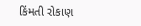કિંમતી રોકાણ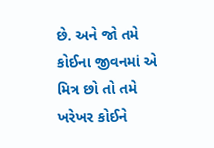છે. અને જો તમે કોઈના જીવનમાં એ મિત્ર છો તો તમે ખરેખર કોઈને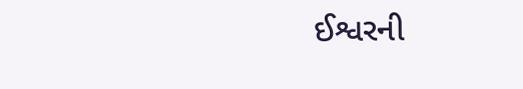ઈશ્વરની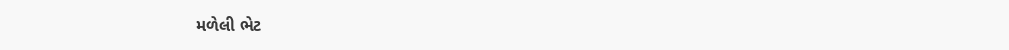મળેલી ભેટ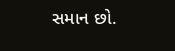સમાન છો.